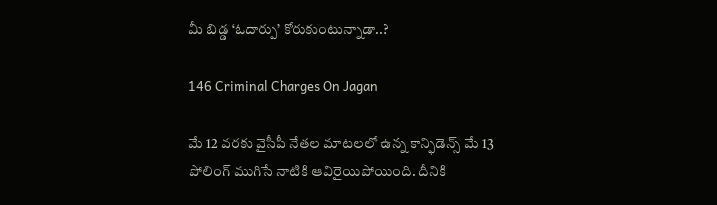మీ బిడ్డ ‘ఓదార్పు’ కోరుకుంటున్నాడా..?

146 Criminal Charges On Jagan

మే 12 వరకు వైసీపీ నేతల మాటలలో ఉన్న కాన్ఫిడెన్స్ మే 13 పోలింగ్ ముగిసే నాటికి ఆవిరైయిపోయింది. దీనికి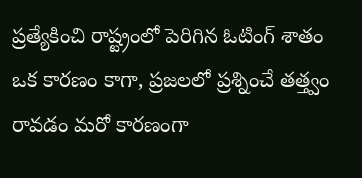ప్రత్యేకించి రాష్ట్రంలో పెరిగిన ఓటింగ్ శాతం ఒక కారణం కాగా, ప్రజలలో ప్రశ్నించే తత్త్వం రావడం మరో కారణంగా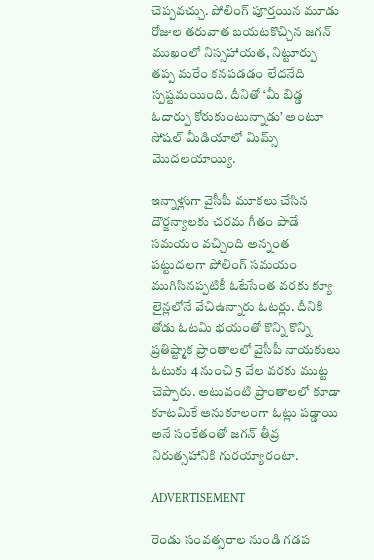చెప్పవచ్చు. పోలింగ్ పూర్తయిన మూడు రోజుల తరువాత బయటకొచ్చిన జగన్ ముఖంలో నిస్సహాయత, నిట్టూర్పు తప్ప మరేం కనపడడం లేదనేది స్పష్టమయింది. దీనితో ‘మీ బిడ్డ ఓదార్పు కోరుకుంటున్నాడు’ అంటూ సోషల్ మీడియాలో మిమ్స్ మొదలయాయ్యి.

ఇన్నాళ్లుగా వైసీపీ మూకలు చేసిన దౌర్జన్యాలకు చరమ గీతం పాడే సమయం వచ్చింది అన్నంత పట్టుదలగా పోలింగ్ సమయం ముగిసినప్పటికీ ఓటేసేంత వరకు క్యూ లైన్లలోనే వేచిఉన్నారు ఓటర్లు. దీనికి తోడు ఓటమి భయంతో కొన్ని కొన్ని ప్రతిష్ట్మాక ప్రాంతాలలో వైసీపీ నాయకులు ఓటుకు 4 నుంచి 5 వేల వరకు ముట్ట చెప్పారు. అటువంటి ప్రాంతాలలో కూడా కూటమికే అనుకూలంగా ఓట్లు పడ్డాయి అనే సంకేతంతో జగన్ తీవ్ర నిరుత్సహానికి గురయ్యారంటా.

ADVERTISEMENT

రెండు సంవత్సరాల నుండి గడప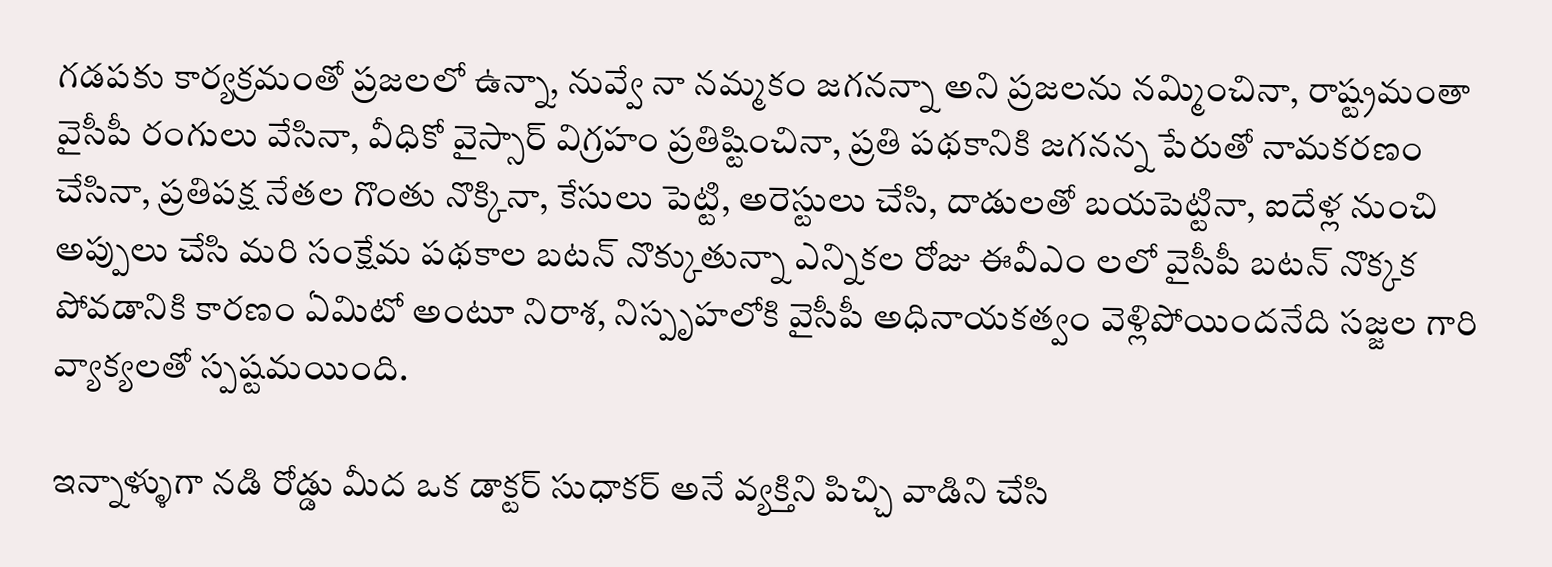గడపకు కార్యక్రమంతో ప్రజలలో ఉన్నా, నువ్వే నా నమ్మకం జగనన్నా అని ప్రజలను నమ్మించినా, రాష్ట్రమంతా వైసీపీ రంగులు వేసినా, వీధికో వైస్సార్ విగ్రహం ప్రతిష్టించినా, ప్రతి పథకానికి జగనన్న పేరుతో నామకరణం చేసినా, ప్రతిపక్ష నేతల గొంతు నొక్కినా, కేసులు పెట్టి, అరెస్టులు చేసి, దాడులతో బయపెట్టినా, ఐదేళ్ల నుంచి అప్పులు చేసి మరి సంక్షేమ పథకాల బటన్ నొక్కుతున్నా ఎన్నికల రోజు ఈవీఎం లలో వైసీపీ బటన్ నొక్కక పోవడానికి కారణం ఏమిటో అంటూ నిరాశ, నిస్పృహలోకి వైసీపీ అధినాయకత్వం వెళ్లిపోయిందనేది సజ్జల గారి వ్యాక్యలతో స్పష్టమయింది.

ఇన్నాళ్ళుగా నడి రోడ్డు మీద ఒక డాక్టర్ సుధాకర్ అనే వ్యక్తిని పిచ్చి వాడిని చేసి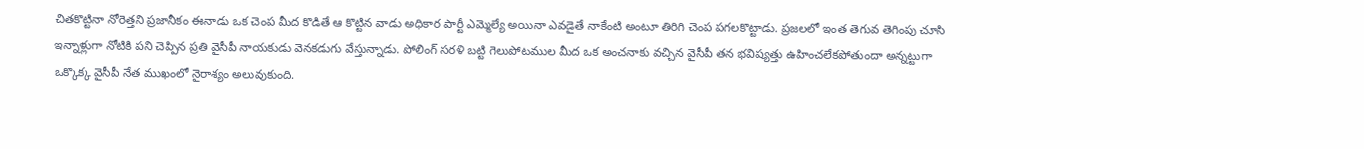చితకొట్టినా నోరెత్తని ప్రజానీకం ఈనాడు ఒక చెంప మీద కొడితే ఆ కొట్టిన వాడు అధికార పార్టీ ఎమ్మెల్యే అయినా ఎవడైతే నాకేంటి అంటూ తిరిగి చెంప పగలకొట్టాడు. ప్రజలలో ఇంత తెగువ తెగింపు చూసి ఇన్నాళ్లుగా నోటికి పని చెప్పిన ప్రతి వైసీపీ నాయకుడు వెనకడుగు వేస్తున్నాడు. పోలింగ్ సరళి బట్టి గెలుపోటముల మీద ఒక అంచనాకు వచ్చిన వైసీపీ తన భవిష్యత్తు ఉహించలేకపోతుందా అన్నట్టుగా ఒక్కొక్క వైసీపీ నేత ముఖంలో నైరాశ్యం అలువుకుంది.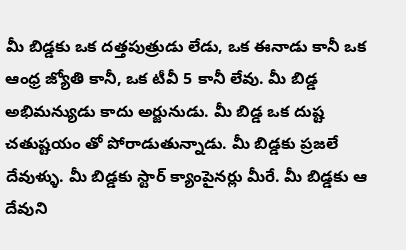మీ బిడ్డకు ఒక దత్తపుత్రుడు లేడు, ఒక ఈనాడు కానీ ఒక ఆంధ్ర జ్యోతి కానీ, ఒక టీవీ 5 కానీ లేవు. మీ బిడ్డ అభిమన్యుడు కాదు అర్జునుడు. మీ బిడ్డ ఒక దుష్ట చతుష్టయం తో పోరాడుతున్నాడు. మీ బిడ్డకు ప్రజలే దేవుళ్ళు. మీ బిడ్డకు స్టార్ క్యాంపైనర్లు మీరే. మీ బిడ్డకు ఆ దేవుని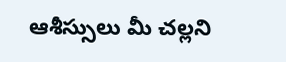ఆశీస్సులు మీ చల్లని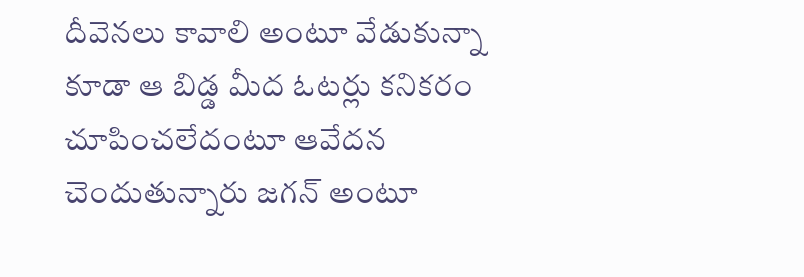దీవెనలు కావాలి అంటూ వేడుకున్నా కూడా ఆ బిడ్డ మీద ఓటర్లు కనికరం చూపించలేదంటూ ఆవేదన చెందుతున్నారు జగన్ అంటూ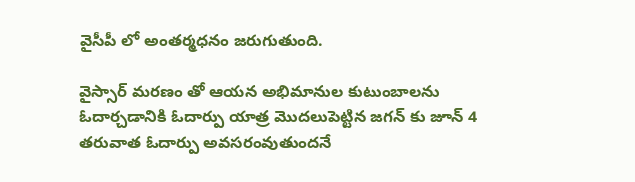వైసీపీ లో అంతర్మధనం జరుగుతుంది.

వైస్సార్ మరణం తో ఆయన అభిమానుల కుటుంబాలను ఓదార్చడానికి ఓదార్పు యాత్ర మొదలుపెట్టిన జగన్ కు జూన్ 4 తరువాత ఓదార్పు అవసరంవుతుందనే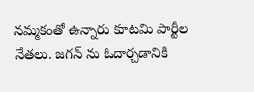నమ్మకంతో ఉన్నారు కూటమి పార్టీల నేతలు. జగన్ ను ఓదార్చడానికి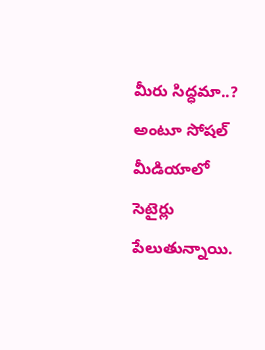మీరు సిద్ధమా..? అంటూ సోషల్ మీడియాలో సెటైర్లు పేలుతున్నాయి.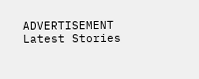ADVERTISEMENT
Latest Stories